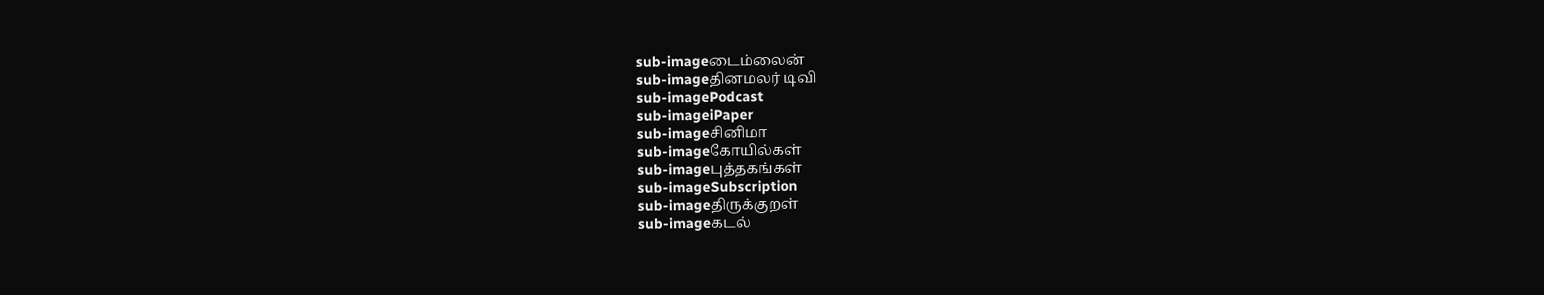sub-imageடைம்லைன்
sub-imageதினமலர் டிவி
sub-imagePodcast
sub-imageiPaper
sub-imageசினிமா
sub-imageகோயில்கள்
sub-imageபுத்தகங்கள்
sub-imageSubscription
sub-imageதிருக்குறள்
sub-imageகடல்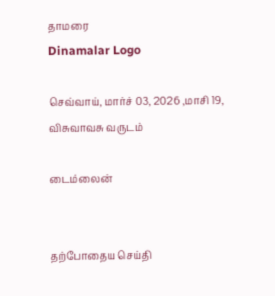தாமரை
Dinamalar Logo

செவ்வாய், மார்ச் 03, 2026 ,மாசி 19, விசுவாவசு வருடம்

டைம்லைன்


தற்போதைய செய்தி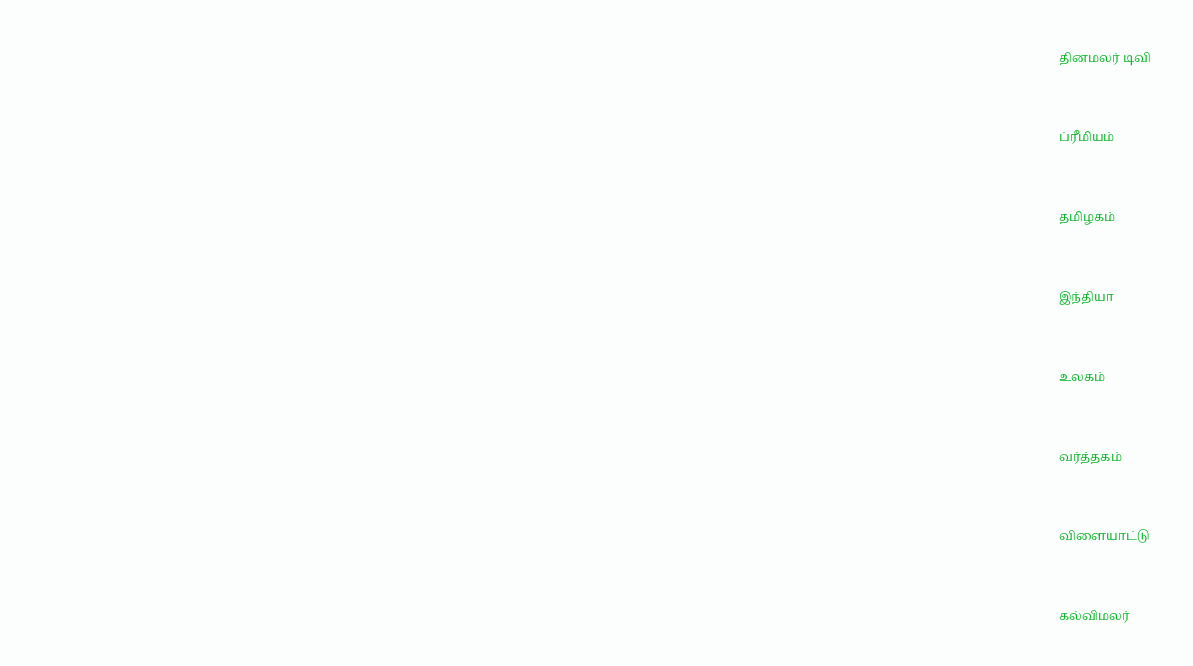தினமலர் டிவி


ப்ரீமியம்


தமிழகம்


இந்தியா


உலகம்


வர்த்தகம்


விளையாட்டு


கல்விமலர்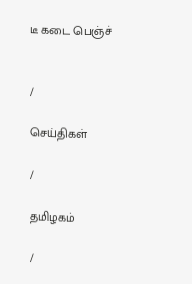டீ கடை பெஞ்ச்


/

செய்திகள்

/

தமிழகம்

/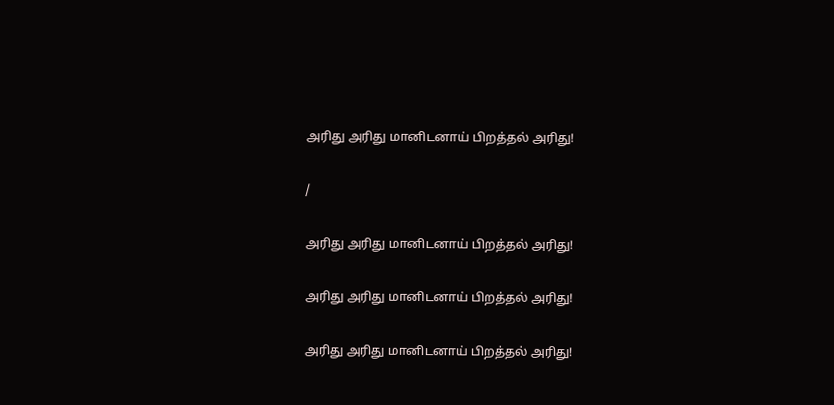அரிது அரிது மானிடனாய் பிறத்தல் அரிது!

/

அரிது அரிது மானிடனாய் பிறத்தல் அரிது!

அரிது அரிது மானிடனாய் பிறத்தல் அரிது!

அரிது அரிது மானிடனாய் பிறத்தல் அரிது!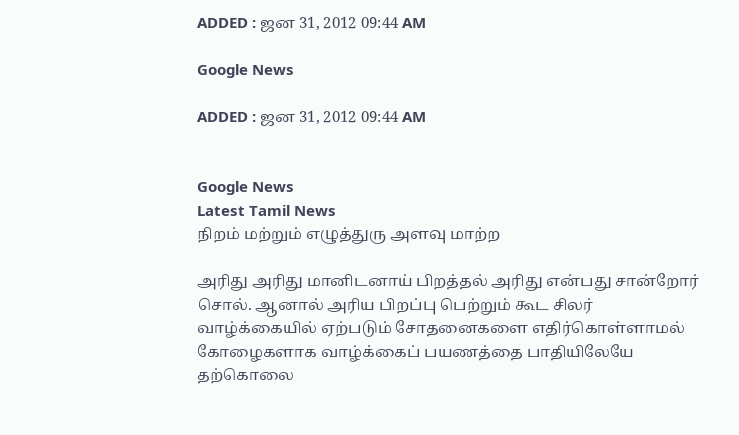ADDED : ஜன 31, 2012 09:44 AM

Google News

ADDED : ஜன 31, 2012 09:44 AM


Google News
Latest Tamil News
நிறம் மற்றும் எழுத்துரு அளவு மாற்ற

அரிது அரிது மானிடனாய் பிறத்தல் அரிது என்பது சான்றோர் சொல். ஆனால் அரிய பிறப்பு பெற்றும் கூட சிலர் வாழ்க்கையில் ஏற்படும் சோதனைகளை எதிர்கொள்ளாமல் கோழைகளாக வாழ்க்கைப் பயணத்தை பாதியிலேயே தற்கொலை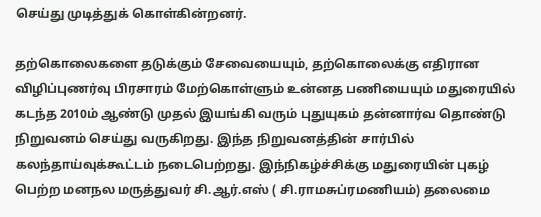செய்து முடித்துக் கொள்கின்றனர்.

தற்கொலைகளை தடுக்கும் சேவையையும், தற்கொலைக்கு எதிரான விழிப்புணர்வு பிரசாரம் மேற்கொள்ளும் உன்னத பணியையும் மதுரையில் கடந்த 2010ம் ஆண்டு முதல் இயங்கி வரும் புதுயுகம் தன்னார்வ தொண்டு நிறுவனம் செய்து வருகிறது. இந்த நிறுவனத்தின் சார்பில் கலந்தாய்வுக்கூட்டம் நடைபெற்றது. இந்நிகழ்ச்சிக்கு மதுரையின் புகழ் பெற்ற மனநல மருத்துவர் சி.ஆர்.எஸ் ( சி.ராமசுப்ரமணியம்) தலைமை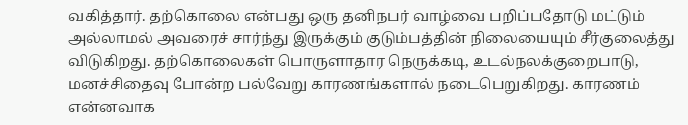வகித்தார். தற்கொலை என்பது ஒரு தனிநபர் வாழ்வை பறிப்பதோடு மட்டும் அல்லாமல் அவரைச் சார்ந்து இருக்கும் குடும்பத்தின் நிலையையும் சீர்குலைத்து விடுகிறது. தற்கொலைகள் பொருளாதார நெருக்கடி, உடல்நலக்குறைபாடு, மனச்சிதைவு போன்ற பல்வேறு காரணங்களால் நடைபெறுகிறது. காரணம் என்னவாக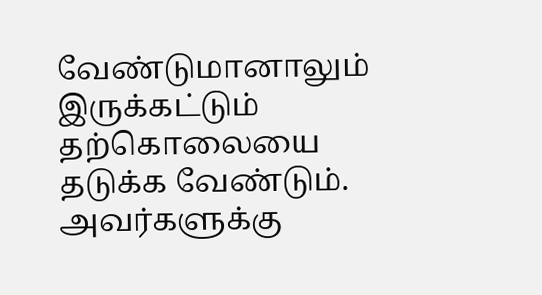வேண்டுமானாலும் இருக்கட்டும் தற்கொலையை தடுக்க வேண்டும். அவர்களுக்கு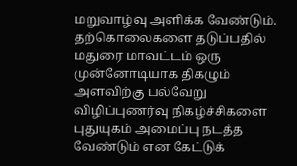மறுவாழ்வு அளிக்க வேண்டும். தற்கொலைகளை தடுப்பதில் மதுரை மாவட்டம் ஒரு முன்னோடியாக திகழும் அளவிற்கு பல்வேறு விழிப்புணர்வு நிகழ்ச்சிகளை புதுயுகம் அமைப்பு நடத்த வேண்டும் என கேட்டுக்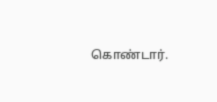கொண்டார்.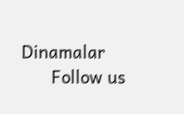Dinamalar
      Follow us